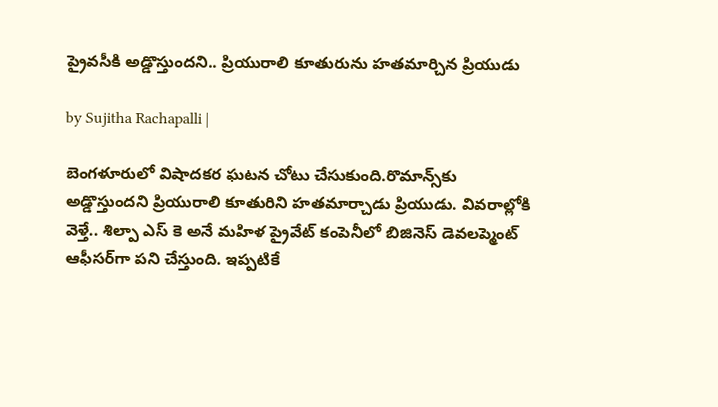ప్రైవసీకి అడ్డొస్తుందని.. ప్రియురాలి కూతురును హతమార్చిన ప్రియుడు

by Sujitha Rachapalli |

బెంగళూరులో విషాదకర ఘటన చోటు చేసుకుంది.రొమాన్స్‌కు అడ్డొస్తుందని ప్రియురాలి కూతురిని హతమార్చాడు ప్రియుడు. వివరాల్లోకి వెళ్తే.. శిల్పా ఎస్‌ కె అనే మహిళ ప్రైవేట్ కంపెనీలో బిజినెస్ డెవలప్మెంట్ ఆఫీసర్‌గా పని చేస్తుంది. ఇప్పటికే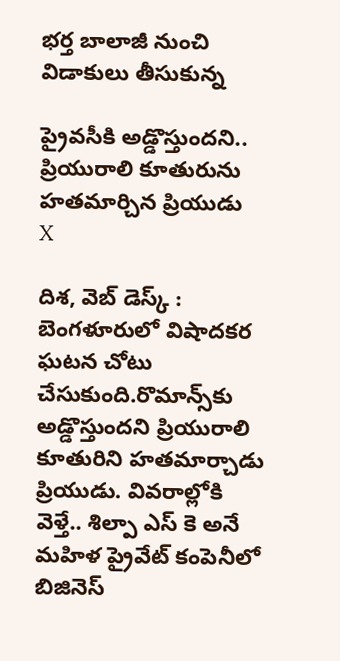భర్త బాలాజీ నుంచి విడాకులు తీసుకున్న

ప్రైవసీకి అడ్డొస్తుందని.. ప్రియురాలి కూతురును హతమార్చిన ప్రియుడు
X

దిశ, వెబ్ డెస్క్ : బెంగళూరులో విషాదకర ఘటన చోటు చేసుకుంది.రొమాన్స్‌కు అడ్డొస్తుందని ప్రియురాలి కూతురిని హతమార్చాడు ప్రియుడు. వివరాల్లోకి వెళ్తే.. శిల్పా ఎస్‌ కె అనే మహిళ ప్రైవేట్ కంపెనీలో బిజినెస్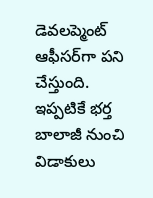డెవలప్మెంట్ ఆఫీసర్‌గా పని చేస్తుంది. ఇప్పటికే భర్త బాలాజీ నుంచి విడాకులు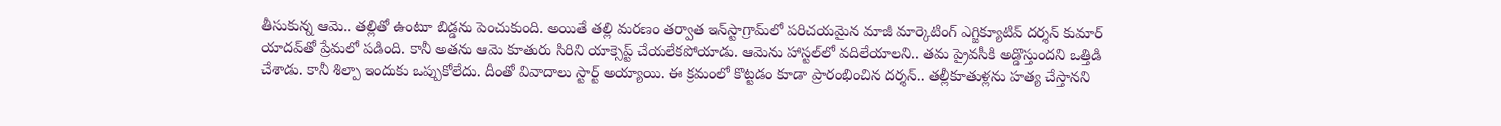తీసుకున్న ఆమె.. తల్లితో ఉంటూ బిడ్డను పెంచుకుంది. అయితే తల్లి మరణం తర్వాత ఇన్‌స్టాగ్రామ్‌లో పరిచయమైన మాజీ మార్కెటింగ్ ఎగ్జిక్యూటివ్‌ దర్శన్ కుమార్ యాదవ్‌తో ప్రేమలో పడింది. కానీ అతను ఆమె కూతురు సిరిని యాక్సెప్ట్ చేయలేకపోయాడు. ఆమెను హాస్టల్‌లో వదిలేయాలని.. తమ ప్రైవసీకి అడ్డొస్తుందని ఒత్తిడి చేశాడు. కానీ శిల్పా ఇందుకు ఒప్పుకోలేదు. దీంతో వివాదాలు స్టార్ట్ అయ్యాయి. ఈ క్రమంలో కొట్టడం కూడా ప్రారంభించిన దర్శన్.. తల్లీకూతుళ్లను హత్య చేస్తానని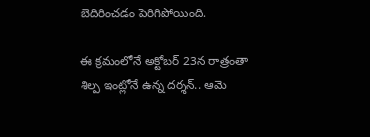బెదిరించడం పెరిగిపోయింది.

ఈ క్రమంలోనే అక్టోబర్ 23న రాత్రంతా శిల్ప ఇంట్లోనే ఉన్న దర్శన్.. ఆమె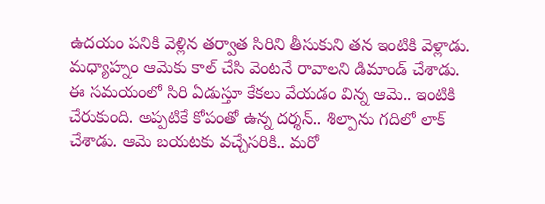ఉదయం పనికి వెళ్లిన తర్వాత సిరిని తీసుకుని తన ఇంటికి వెళ్లాడు. మధ్యాహ్నం ఆమెకు కాల్ చేసి వెంటనే రావాలని డిమాండ్ చేశాడు. ఈ సమయంలో సిరి ఏడుస్తూ కేకలు వేయడం విన్న ఆమె.. ఇంటికి చేరుకుంది. అప్పటికే కోపంతో ఉన్న దర్శన్.. శిల్పాను గదిలో లాక్ చేశాడు. ఆమె బయటకు వచ్చేసరికి.. మరో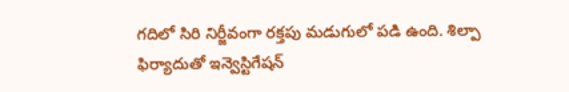గదిలో సిరి నిర్జీవంగా రక్తపు మడుగులో పడి ఉంది. శిల్పా ఫిర్యాదుతో ఇన్వెస్టిగేషన్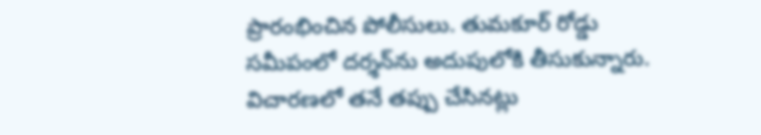ప్రారంభించిన పోలీసులు. తుమకూర్ రోడ్డు సమీపంలో దర్శన్‌ను అదుపులోకి తీసుకున్నారు. విచారణలో తనే తప్పు చేసినట్లు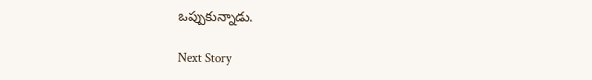ఒప్పుకున్నాడు.

Next Story